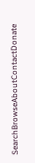SearchBrowseAboutContactDonate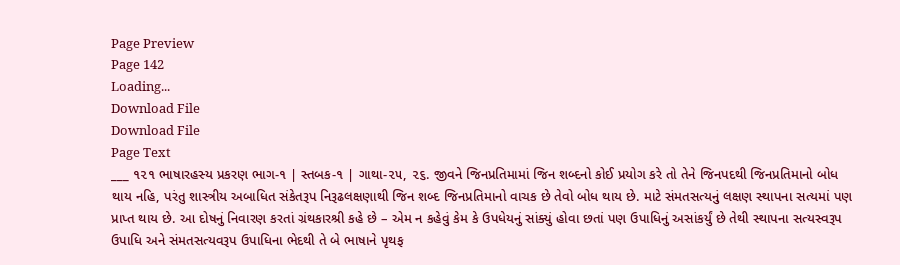Page Preview
Page 142
Loading...
Download File
Download File
Page Text
___ ૧૨૧ ભાષારહસ્ય પ્રકરણ ભાગ-૧ | સ્તબક-૧ | ગાથા-૨૫, ૨૬. જીવને જિનપ્રતિમામાં જિન શબ્દનો કોઈ પ્રયોગ કરે તો તેને જિનપદથી જિનપ્રતિમાનો બોધ થાય નહિ, પરંતુ શાસ્ત્રીય અબાધિત સંકેતરૂપ નિરૂઢલક્ષણાથી જિન શબ્દ જિનપ્રતિમાનો વાચક છે તેવો બોધ થાય છે. માટે સંમતસત્યનું લક્ષણ સ્થાપના સત્યમાં પણ પ્રાપ્ત થાય છે. આ દોષનું નિવારણ કરતાં ગ્રંથકારશ્રી કહે છે – એમ ન કહેવું કેમ કે ઉપધેયનું સાંક્યું હોવા છતાં પણ ઉપાધિનું અસાંકર્યું છે તેથી સ્થાપના સત્યસ્વરૂપ ઉપાધિ અને સંમતસત્યવરૂપ ઉપાધિના ભેદથી તે બે ભાષાને પૃથફ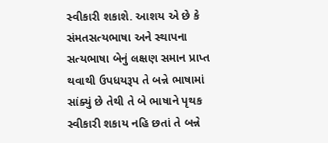સ્વીકારી શકાશે. આશય એ છે કે સંમતસત્યભાષા અને સ્થાપના સત્યભાષા બેનું લક્ષણ સમાન પ્રાપ્ત થવાથી ઉપધયરૂપ તે બન્ને ભાષામાં સાંક્યું છે તેથી તે બે ભાષાને પૃથક સ્વીકારી શકાય નહિ છતાં તે બન્ને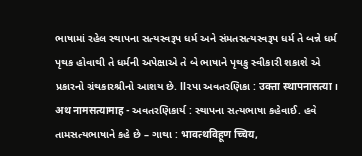ભાષામાં રહેલ સ્થાપના સત્યસ્વરૂપ ધર્મ અને સંમતસત્યસ્વરૂપ ધર્મ તે બન્ને ધર્મ પૃથક હોવાથી તે ધર્મની અપેક્ષાએ તે બે ભાષાને પૃથકુ સ્વીકારી શકાશે એ પ્રકારનો ગ્રંથકારશ્રીનો આશય છે. ll૨પા અવતરણિકા : उक्ता स्थापनासत्या । अथ नामसत्यामाह - અવતરણિકાર્ય : સ્થાપના સત્યભાષા કહેવાઈ. હવે તામસત્યભાષાને કહે છે – ગાથા : भावत्थविहूण च्चिय,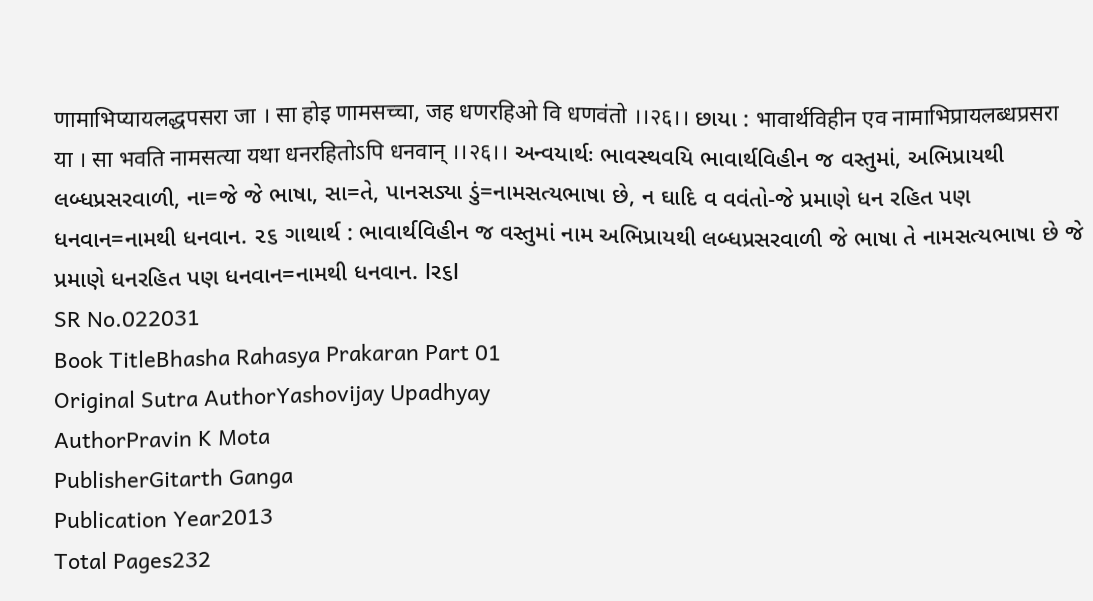णामाभिप्यायलद्धपसरा जा । सा होइ णामसच्चा, जह धणरहिओ वि धणवंतो ।।२६।। છાયા : भावार्थविहीन एव नामाभिप्रायलब्धप्रसरा या । सा भवति नामसत्या यथा धनरहितोऽपि धनवान् ।।२६।। અન્વયાર્થઃ ભાવસ્થવયિ ભાવાર્થવિહીન જ વસ્તુમાં, અભિપ્રાયથી લબ્ધપ્રસરવાળી, ના=જે જે ભાષા, સા=તે, પાનસડ્યા ડું=નામસત્યભાષા છે, ન ઘાદિ વ વવંતો-જે પ્રમાણે ધન રહિત પણ ધનવાન=નામથી ધનવાન. ૨૬ ગાથાર્થ : ભાવાર્થવિહીન જ વસ્તુમાં નામ અભિપ્રાયથી લબ્ધપ્રસરવાળી જે ભાષા તે નામસત્યભાષા છે જે પ્રમાણે ધનરહિત પણ ધનવાન=નામથી ધનવાન. lર૬l
SR No.022031
Book TitleBhasha Rahasya Prakaran Part 01
Original Sutra AuthorYashovijay Upadhyay
AuthorPravin K Mota
PublisherGitarth Ganga
Publication Year2013
Total Pages232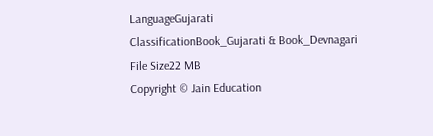LanguageGujarati
ClassificationBook_Gujarati & Book_Devnagari
File Size22 MB
Copyright © Jain Education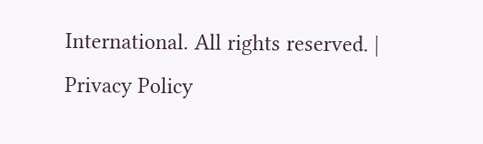International. All rights reserved. | Privacy Policy